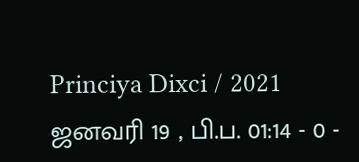Princiya Dixci / 2021 ஜனவரி 19 , பி.ப. 01:14 - 0 -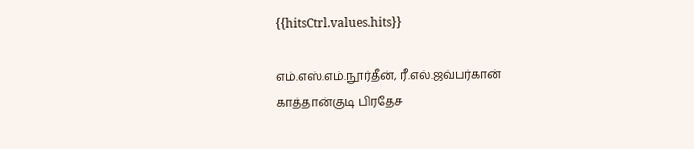{{hitsCtrl.values.hits}}

எம்.எஸ்.எம்.நூர்தீன், ரீ.எல்.ஜவ்பர்கான்
காத்தான்குடி பிரதேச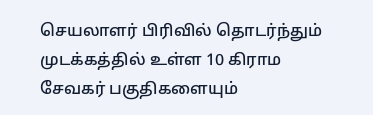செயலாளர் பிரிவில் தொடர்ந்தும் முடக்கத்தில் உள்ள 10 கிராம சேவகர் பகுதிகளையும்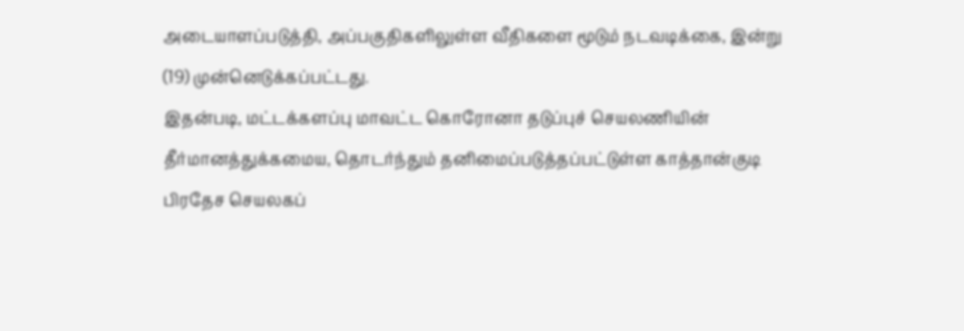அடையாளப்படுத்தி, அப்பகுதிகளிலுள்ள வீதிகளை மூடும் நடவடிக்கை, இன்று (19) முன்னெடுக்கப்பட்டது.
இதன்படி, மட்டக்களப்பு மாவட்ட கொரோனா தடுப்புச் செயலணியின் தீர்மானத்துக்கமைய, தொடர்ந்தும் தனிமைப்படுத்தப்பட்டுள்ள காத்தான்குடி பிரதேச செயலகப்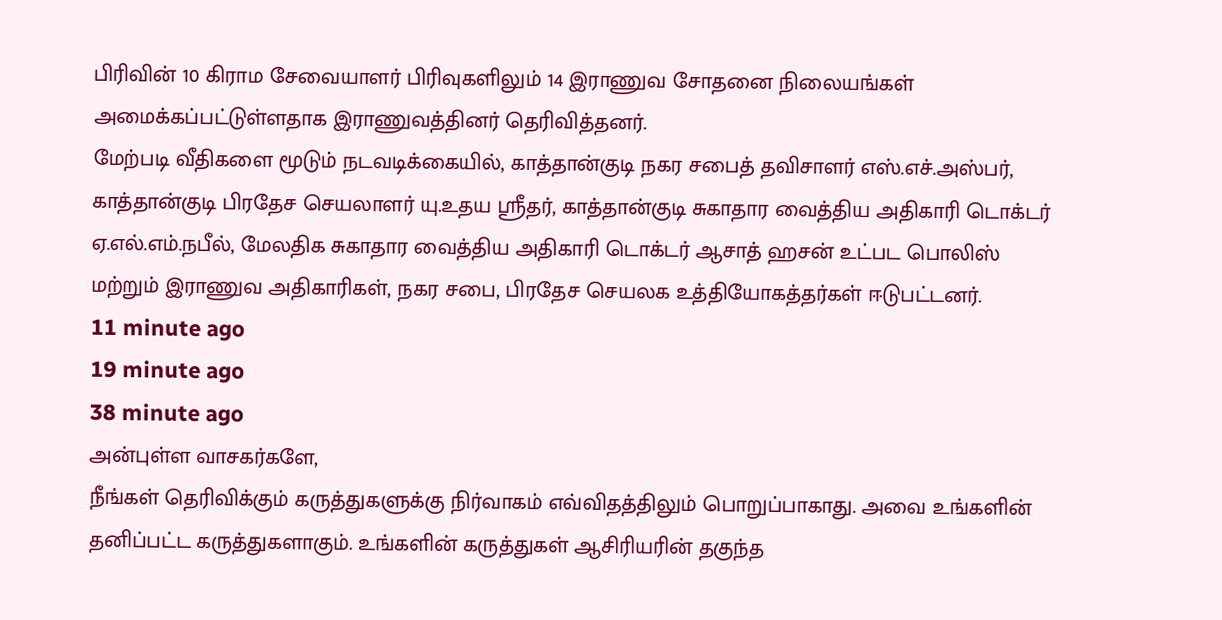பிரிவின் 10 கிராம சேவையாளர் பிரிவுகளிலும் 14 இராணுவ சோதனை நிலையங்கள் அமைக்கப்பட்டுள்ளதாக இராணுவத்தினர் தெரிவித்தனர்.
மேற்படி வீதிகளை மூடும் நடவடிக்கையில், காத்தான்குடி நகர சபைத் தவிசாளர் எஸ்.எச்.அஸ்பர், காத்தான்குடி பிரதேச செயலாளர் யு.உதய ஸ்ரீதர், காத்தான்குடி சுகாதார வைத்திய அதிகாரி டொக்டர் ஏ.எல்.எம்.நபீல், மேலதிக சுகாதார வைத்திய அதிகாரி டொக்டர் ஆசாத் ஹசன் உட்பட பொலிஸ் மற்றும் இராணுவ அதிகாரிகள், நகர சபை, பிரதேச செயலக உத்தியோகத்தர்கள் ஈடுபட்டனர்.
11 minute ago
19 minute ago
38 minute ago
அன்புள்ள வாசகர்களே,
நீங்கள் தெரிவிக்கும் கருத்துகளுக்கு நிர்வாகம் எவ்விதத்திலும் பொறுப்பாகாது. அவை உங்களின் தனிப்பட்ட கருத்துகளாகும். உங்களின் கருத்துகள் ஆசிரியரின் தகுந்த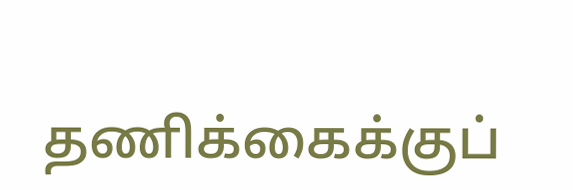தணிக்கைக்குப்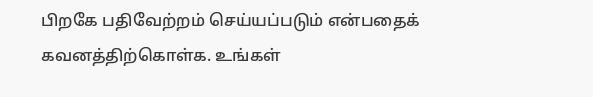பிறகே பதிவேற்றம் செய்யப்படும் என்பதைக் கவனத்திற்கொள்க. உங்கள்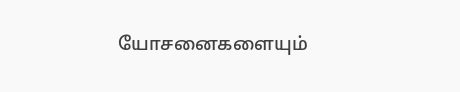யோசனைகளையும்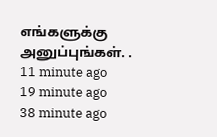எங்களுக்கு அனுப்புங்கள். .
11 minute ago
19 minute ago
38 minute ago